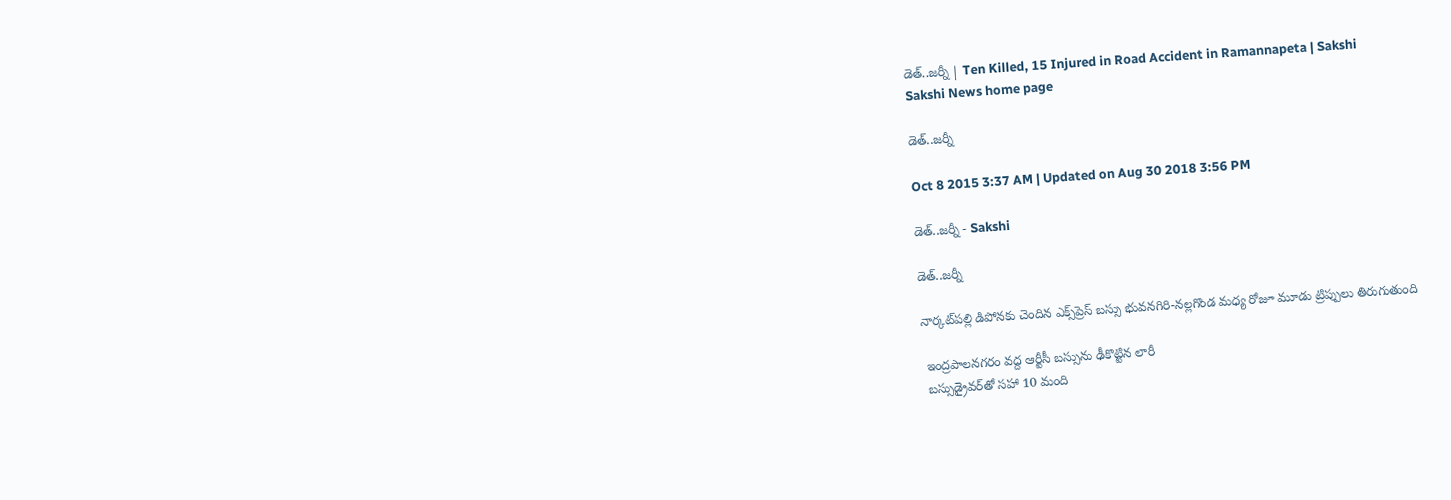డెత్..జర్నీ | Ten Killed, 15 Injured in Road Accident in Ramannapeta | Sakshi
Sakshi News home page

డెత్..జర్నీ

Oct 8 2015 3:37 AM | Updated on Aug 30 2018 3:56 PM

డెత్..జర్నీ - Sakshi

డెత్..జర్నీ

నార్కట్‌పల్లి డిపోనకు చెందిన ఎక్స్‌ప్రెస్ బస్సు భువనగిరి-నల్లగొండ మధ్య రోజూ మూడు ట్రిప్పులు తిరుగుతుంది

 ఇంద్రపాలనగరం వద్ద ఆర్టీసీ బస్సును ఢీకొట్టిన లారీ
 బస్సుడ్రైవర్‌తో సహా 10 మంది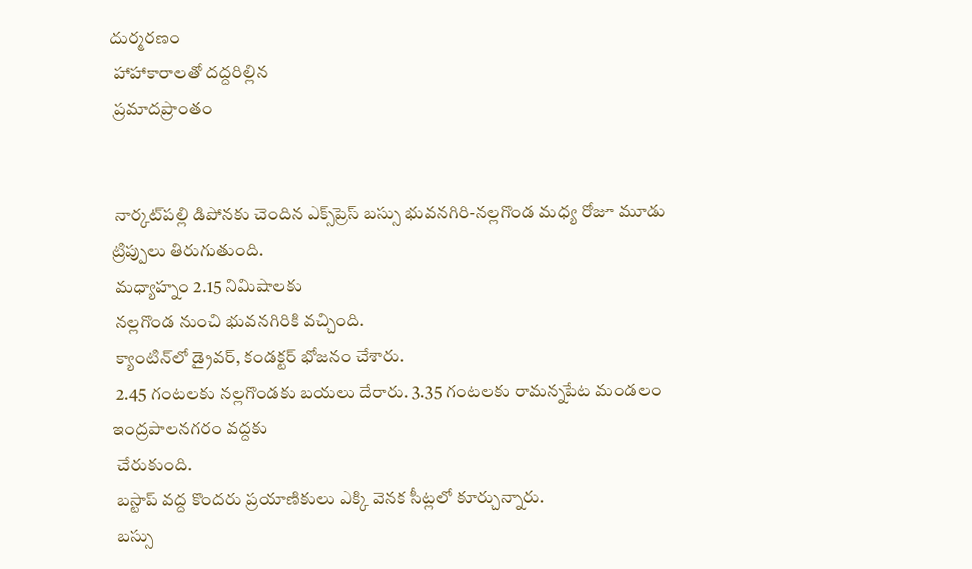దుర్మరణం
 హాహాకారాలతో దద్దరిల్లిన
 ప్రమాదప్రాంతం


 నార్కట్‌పల్లి డిపోనకు చెందిన ఎక్స్‌ప్రెస్ బస్సు భువనగిరి-నల్లగొండ మధ్య రోజూ మూడు ట్రిప్పులు తిరుగుతుంది.
 మధ్యాహ్నం 2.15 నిమిషాలకు
 నల్లగొండ నుంచి భువనగిరికి వచ్చింది.
 క్యాంటిన్‌లో డ్రైవర్, కండక్టర్ భోజనం చేశారు.
 2.45 గంటలకు నల్లగొండకు బయలు దేరారు. 3.35 గంటలకు రామన్నపేట మండలం ఇంద్రపాలనగరం వద్దకు
 చేరుకుంది.
 బస్టాప్ వద్ద కొందరు ప్రయాణికులు ఎక్కి వెనక సీట్లలో కూర్చున్నారు.
 బస్సు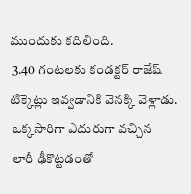ముందుకు కదిలింది.
 3.40 గంటలకు కండక్టర్ రాజేష్ టిక్కెట్లు ఇవ్వడానికి వెనక్కి వెళ్లాడు.
 ఒక్కసారిగా ఎదురుగా వచ్చిన
 లారీ ఢీకొట్టడంతో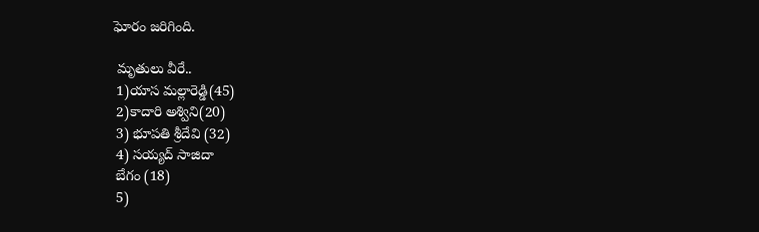ఘోరం జరిగింది.

 మృతులు వీరే..
 1)యాస మల్లారెడ్డి(45)
 2)కాదారి అశ్విని(20)
 3) భూపతి శ్రీదేవి (32)
 4) సయ్యద్ సాజిదా
 బేగం (18)
 5)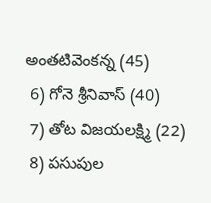అంతటివెంకన్న (45)
 6) గోనె శ్రీనివాస్ (40)
 7) తోట విజయలక్ష్మి (22)
 8) పసుపుల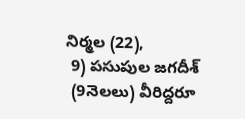నిర్మల (22),
 9) పసుపుల జగదీశ్
 (9నెలలు) వీరిద్దరూ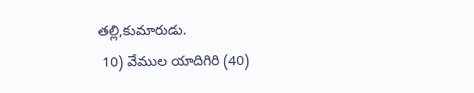తల్లి,కుమారుడు.
 10) వేముల యాదిగిరి (40)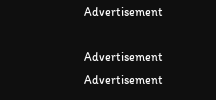Advertisement

Advertisement
Advertisement